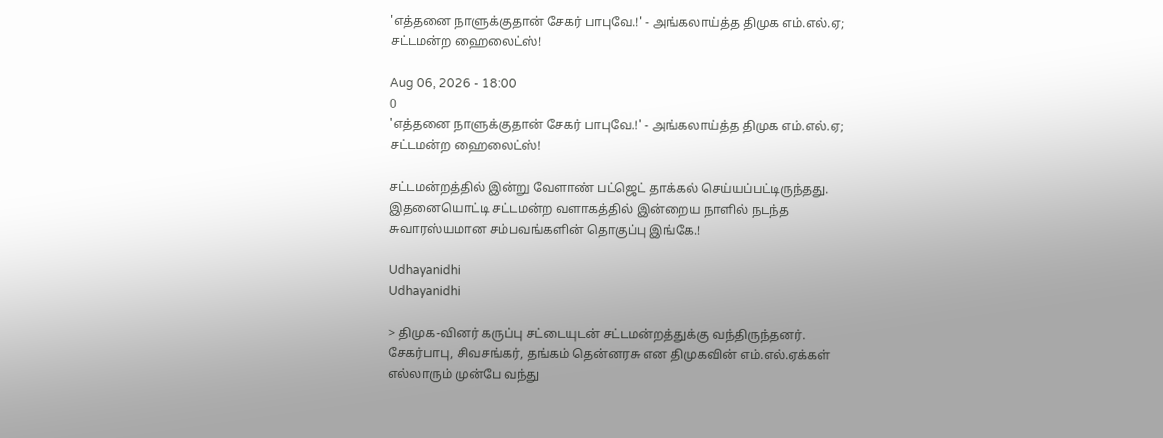'எத்தனை நாளுக்குதான் சேகர் பாபுவே.!' - அங்கலாய்த்த திமுக எம்.எல்.ஏ; சட்டமன்ற ஹைலைட்ஸ்!

Aug 06, 2026 - 18:00
0
'எத்தனை நாளுக்குதான் சேகர் பாபுவே.!' - அங்கலாய்த்த திமுக எம்.எல்.ஏ; சட்டமன்ற ஹைலைட்ஸ்!

சட்டமன்றத்தில் இன்று வேளாண் பட்ஜெட் தாக்கல் செய்யப்பட்டிருந்தது. இதனையொட்டி சட்டமன்ற வளாகத்தில் இன்றைய நாளில் நடந்த சுவாரஸ்யமான சம்பவங்களின் தொகுப்பு இங்கே.!

Udhayanidhi
Udhayanidhi

> திமுக-வினர் கருப்பு சட்டையுடன் சட்டமன்றத்துக்கு வந்திருந்தனர். சேகர்பாபு, சிவசங்கர், தங்கம் தென்னரசு என திமுகவின் எம்.எல்.ஏக்கள் எல்லாரும் முன்பே வந்து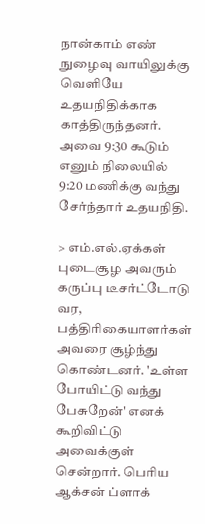நான்காம் எண் நுழைவு வாயிலுக்கு வெளியே உதயநிதிக்காக காத்திருந்தனர். அவை 9:30 கூடும் எனும் நிலையில் 9:20 மணிக்கு வந்து சேர்ந்தார் உதயநிதி.

> எம்.எல்.ஏக்கள் புடைசூழ அவரும் கருப்பு டீசர்ட்டோடு வர, பத்திரிகையாளர்கள் அவரை சூழ்ந்து கொண்டனர். 'உள்ள போயிட்டு வந்து பேசுறேன்' எனக் கூறிவிட்டு அவைக்குள் சென்றார். பெரிய ஆக்சன் ப்ளாக்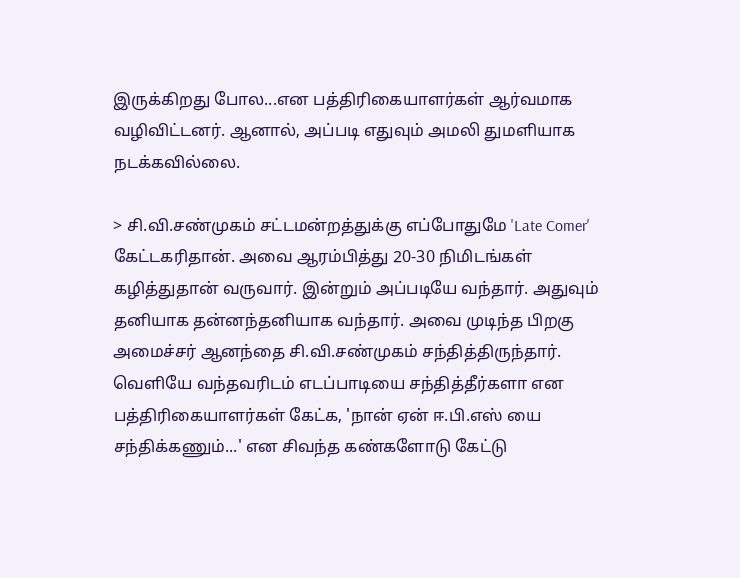இருக்கிறது போல...என பத்திரிகையாளர்கள் ஆர்வமாக வழிவிட்டனர். ஆனால், அப்படி எதுவும் அமலி துமளியாக நடக்கவில்லை.

> சி.வி.சண்முகம் சட்டமன்றத்துக்கு எப்போதுமே 'Late Comer' கேட்டகரிதான். அவை ஆரம்பித்து 20-30 நிமிடங்கள் கழித்துதான் வருவார். இன்றும் அப்படியே வந்தார். அதுவும் தனியாக தன்னந்தனியாக வந்தார். அவை முடிந்த பிறகு அமைச்சர் ஆனந்தை சி.வி.சண்முகம் சந்தித்திருந்தார். வெளியே வந்தவரிடம் எடப்பாடியை சந்தித்தீர்களா என பத்திரிகையாளர்கள் கேட்க, 'நான் ஏன் ஈ.பி.எஸ் யை சந்திக்கணும்...' என சிவந்த கண்களோடு கேட்டு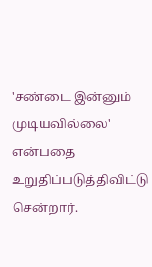'சண்டை இன்னும் முடியவில்லை' என்பதை உறுதிப்படுத்திவிட்டு சென்றார்.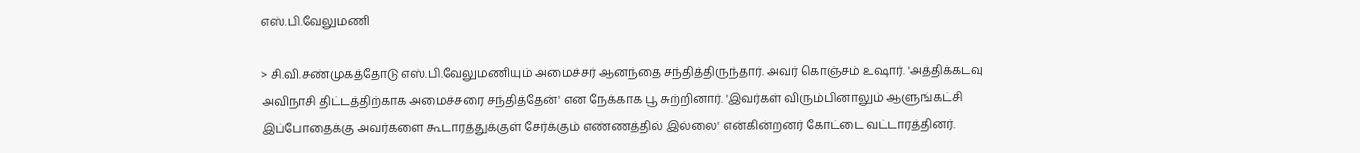எஸ்.பி.வேலுமணி

> சி.வி.சண்முகத்தோடு எஸ்.பி.வேலுமணியும் அமைச்சர் ஆனந்தை சந்தித்திருந்தார். அவர் கொஞ்சம் உஷார். 'அத்திக்கடவு அவிநாசி திட்டத்திற்காக அமைச்சரை சந்தித்தேன்' என நேக்காக பூ சுற்றினார். 'இவர்கள் விரும்பினாலும் ஆளுங்கட்சி இப்போதைக்கு அவர்களை கூடாரத்துக்குள் சேர்க்கும் எண்ணத்தில் இல்லை' என்கின்றனர் கோட்டை வட்டாரத்தினர்.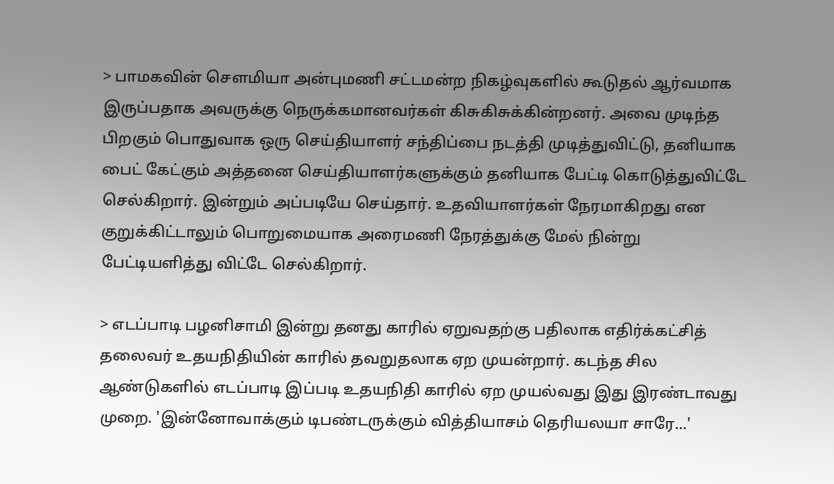> பாமகவின் சௌமியா அன்புமணி சட்டமன்ற நிகழ்வுகளில் கூடுதல் ஆர்வமாக இருப்பதாக அவருக்கு நெருக்கமானவர்கள் கிசுகிசுக்கின்றனர். அவை முடிந்த பிறகும் பொதுவாக ஒரு செய்தியாளர் சந்திப்பை நடத்தி முடித்துவிட்டு, தனியாக பைட் கேட்கும் அத்தனை செய்தியாளர்களுக்கும் தனியாக பேட்டி கொடுத்துவிட்டே செல்கிறார். இன்றும் அப்படியே செய்தார். உதவியாளர்கள் நேரமாகிறது என குறுக்கிட்டாலும் பொறுமையாக அரைமணி நேரத்துக்கு மேல் நின்று பேட்டியளித்து விட்டே செல்கிறார்.

> எடப்பாடி பழனிசாமி இன்று தனது காரில் ஏறுவதற்கு பதிலாக எதிர்க்கட்சித் தலைவர் உதயநிதியின் காரில் தவறுதலாக ஏற முயன்றார். கடந்த சில ஆண்டுகளில் எடப்பாடி இப்படி உதயநிதி காரில் ஏற முயல்வது இது இரண்டாவது முறை. 'இன்னோவாக்கும் டிபண்டருக்கும் வித்தியாசம் தெரியலயா சாரே...'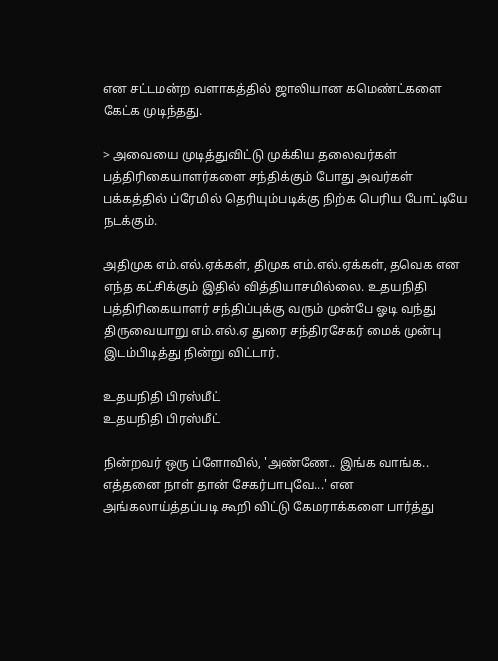என சட்டமன்ற வளாகத்தில் ஜாலியான கமெண்ட்களை கேட்க முடிந்தது.

> அவையை முடித்துவிட்டு முக்கிய தலைவர்கள் பத்திரிகையாளர்களை சந்திக்கும் போது அவர்கள் பக்கத்தில் ப்ரேமில் தெரியும்படிக்கு நிற்க பெரிய போட்டியே நடக்கும்.

அதிமுக எம்.எல்.ஏக்கள், திமுக எம்.எல்.ஏக்கள், தவெக என எந்த கட்சிக்கும் இதில் வித்தியாசமில்லை. உதயநிதி பத்திரிகையாளர் சந்திப்புக்கு வரும் முன்பே ஓடி வந்து திருவையாறு எம்.எல்.ஏ துரை சந்திரசேகர் மைக் முன்பு இடம்பிடித்து நின்று விட்டார்.

உதயநிதி பிரஸ்மீட்
உதயநிதி பிரஸ்மீட்

நின்றவர் ஒரு ப்ளோவில், 'அண்ணே.. இங்க வாங்க.. எத்தனை நாள் தான் சேகர்பாபுவே...' என அங்கலாய்த்தப்படி கூறி விட்டு கேமராக்களை பார்த்து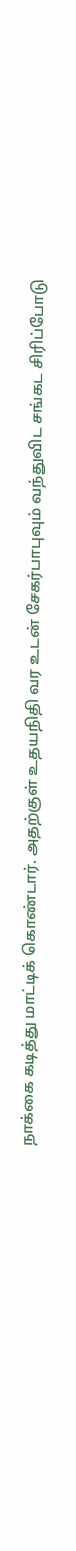நாக்கை கடித்து மாட்டிக் கொண்டார். அதற்குள் உதயநிதி வர உடன் சேகர்பாபுவும் வந்துவிட சங்கட சிரிப்போடு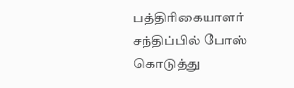பத்திரிகையாளர் சந்திப்பில் போஸ் கொடுத்து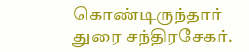கொண்டிருந்தார் துரை சந்திரசேகர்.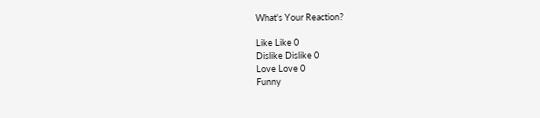What's Your Reaction?

Like Like 0
Dislike Dislike 0
Love Love 0
Funny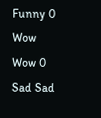Funny 0
Wow Wow 0
Sad Sad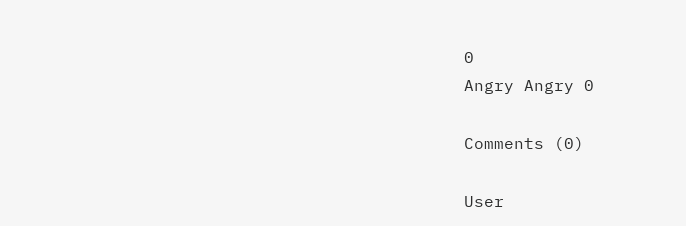0
Angry Angry 0

Comments (0)

User